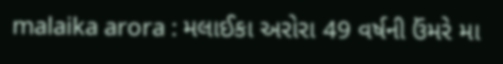malaika arora : મલાઈકા અરોરા 49 વર્ષની ઉંમરે મા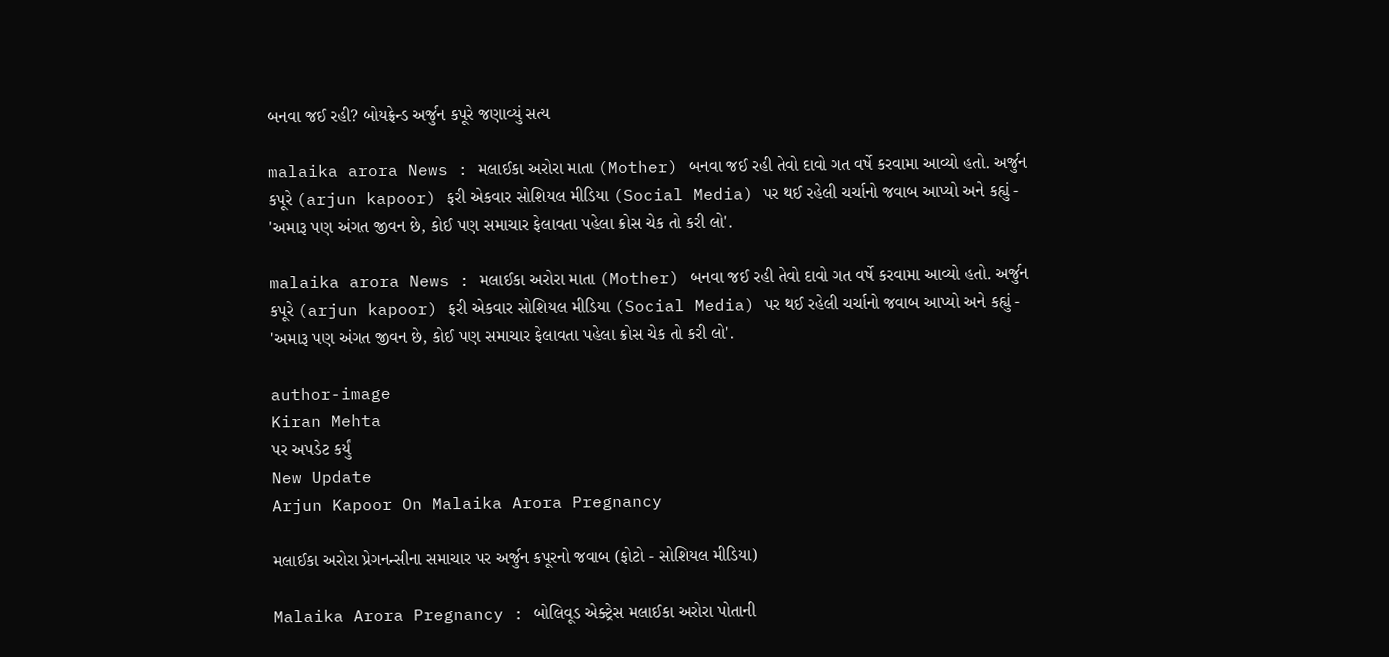બનવા જઈ રહી? બોયફ્રેન્ડ અર્જુન કપૂરે જણાવ્યું સત્ય

malaika arora News : મલાઈકા અરોરા માતા (Mother) બનવા જઈ રહી તેવો દાવો ગત વર્ષે કરવામા આવ્યો હતો. અર્જુન કપૂરે (arjun kapoor) ફરી એકવાર સોશિયલ મીડિયા (Social Media) પર થઈ રહેલી ચર્ચાનો જવાબ આપ્યો અને કહ્યું - 'અમારૂ પણ અંગત જીવન છે, કોઈ પણ સમાચાર ફેલાવતા પહેલા ક્રોસ ચેક તો કરી લો'.

malaika arora News : મલાઈકા અરોરા માતા (Mother) બનવા જઈ રહી તેવો દાવો ગત વર્ષે કરવામા આવ્યો હતો. અર્જુન કપૂરે (arjun kapoor) ફરી એકવાર સોશિયલ મીડિયા (Social Media) પર થઈ રહેલી ચર્ચાનો જવાબ આપ્યો અને કહ્યું - 'અમારૂ પણ અંગત જીવન છે, કોઈ પણ સમાચાર ફેલાવતા પહેલા ક્રોસ ચેક તો કરી લો'.

author-image
Kiran Mehta
પર અપડેટ કર્યું
New Update
Arjun Kapoor On Malaika Arora Pregnancy

મલાઈકા અરોરા પ્રેગનન્સીના સમાચાર પર અર્જુન કપૂરનો જવાબ (ફોટો - સોશિયલ મીડિયા)

Malaika Arora Pregnancy : બોલિવૂડ એક્ટ્રેસ મલાઈકા અરોરા પોતાની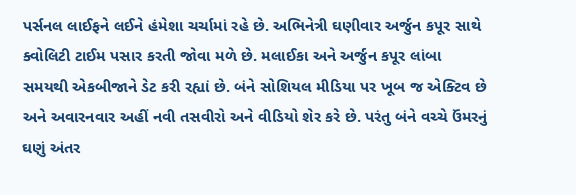પર્સનલ લાઈફને લઈને હંમેશા ચર્ચામાં રહે છે. અભિનેત્રી ઘણીવાર અર્જુન કપૂર સાથે ક્વોલિટી ટાઈમ પસાર કરતી જોવા મળે છે. મલાઈકા અને અર્જુન કપૂર લાંબા સમયથી એકબીજાને ડેટ કરી રહ્યાં છે. બંને સોશિયલ મીડિયા પર ખૂબ જ એક્ટિવ છે અને અવારનવાર અહીં નવી તસવીરો અને વીડિયો શેર કરે છે. પરંતુ બંને વચ્ચે ઉંમરનું ઘણું અંતર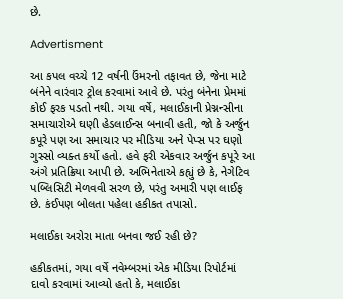છે.

Advertisment

આ કપલ વચ્ચે 12 વર્ષની ઉંમરનો તફાવત છે, જેના માટે બંનેને વારંવાર ટ્રોલ કરવામાં આવે છે. પરંતુ બંનેના પ્રેમમાં કોઈ ફરક પડતો નથી. ગયા વર્ષે, મલાઈકાની પ્રેગ્નન્સીના સમાચારોએ ઘણી હેડલાઈન્સ બનાવી હતી, જો કે અર્જુન કપૂરે પણ આ સમાચાર પર મીડિયા અને પેપ્સ પર ઘણો ગુસ્સો વ્યક્ત કર્યો હતો. હવે ફરી એકવાર અર્જુન કપૂરે આ અંગે પ્રતિક્રિયા આપી છે. અભિનેતાએ કહ્યું છે કે, નેગેટિવ પબ્લિસિટી મેળવવી સરળ છે, પરંતુ અમારી પણ લાઈફ છે. કંઈપણ બોલતા પહેલા હકીકત તપાસો.

મલાઈકા અરોરા માતા બનવા જઈ રહી છે?

હકીકતમાં, ગયા વર્ષે નવેમ્બરમાં એક મીડિયા રિપોર્ટમાં દાવો કરવામાં આવ્યો હતો કે, મલાઈકા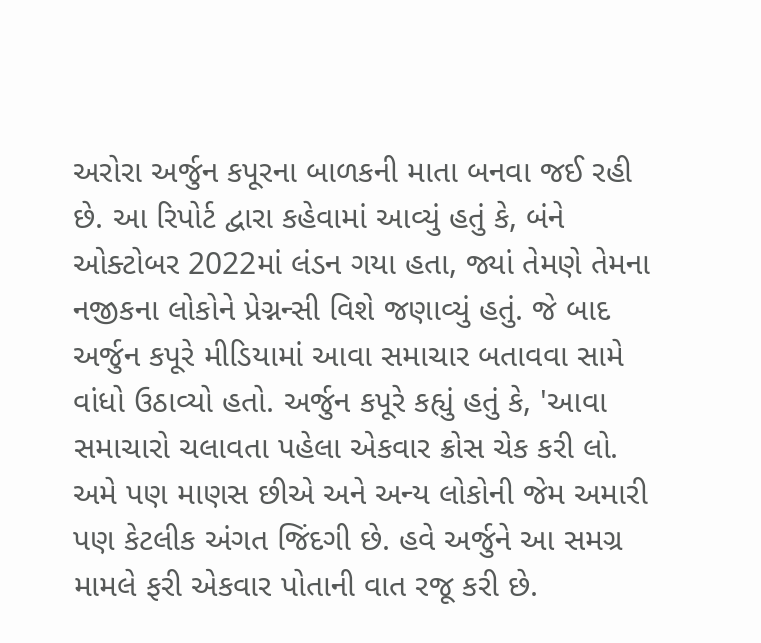અરોરા અર્જુન કપૂરના બાળકની માતા બનવા જઈ રહી છે. આ રિપોર્ટ દ્વારા કહેવામાં આવ્યું હતું કે, બંને ઓક્ટોબર 2022માં લંડન ગયા હતા, જ્યાં તેમણે તેમના નજીકના લોકોને પ્રેગ્નન્સી વિશે જણાવ્યું હતું. જે બાદ અર્જુન કપૂરે મીડિયામાં આવા સમાચાર બતાવવા સામે વાંધો ઉઠાવ્યો હતો. અર્જુન કપૂરે કહ્યું હતું કે, 'આવા સમાચારો ચલાવતા પહેલા એકવાર ક્રોસ ચેક કરી લો. અમે પણ માણસ છીએ અને અન્ય લોકોની જેમ અમારી પણ કેટલીક અંગત જિંદગી છે. હવે અર્જુને આ સમગ્ર મામલે ફરી એકવાર પોતાની વાત રજૂ કરી છે.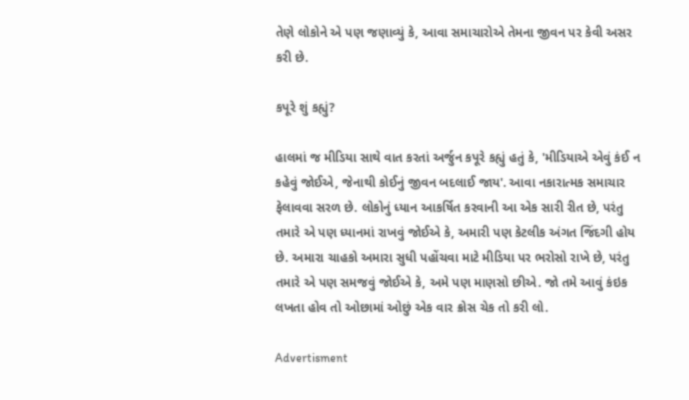તેણે લોકોને એ પણ જણાવ્યું કે, આવા સમાચારોએ તેમના જીવન પર કેવી અસર કરી છે.

કપૂરે શું કહ્યું?

હાલમાં જ મીડિયા સાથે વાત કરતાં અર્જુન કપૂરે કહ્યું હતું કે, 'મીડિયાએ એવું કંઈ ન કહેવું જોઈએ, જેનાથી કોઈનું જીવન બદલાઈ જાય'. આવા નકારાત્મક સમાચાર ફેલાવવા સરળ છે. લોકોનું ધ્યાન આકર્ષિત કરવાની આ એક સારી રીત છે, પરંતુ તમારે એ પણ ધ્યાનમાં રાખવું જોઈએ કે, અમારી પણ કેટલીક અંગત જિંદગી હોય છે. અમારા ચાહકો અમારા સુધી પહોંચવા માટે મીડિયા પર ભરોસો રાખે છે, પરંતુ તમારે એ પણ સમજવું જોઈએ કે, અમે પણ માણસો છીએ. જો તમે આવું કંઇક લખતા હોવ તો ઓછામાં ઓછું એક વાર ક્રોસ ચેક તો કરી લો.

Advertisment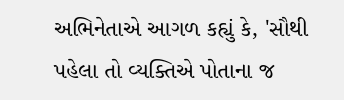અભિનેતાએ આગળ કહ્યું કે, 'સૌથી પહેલા તો વ્યક્તિએ પોતાના જ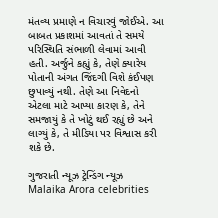મંતવ્ય પ્રમાણે ન વિચારવું જોઈએ. આ બાબત પ્રકાશમાં આવતાં તે સમયે પરિસ્થિતિ સંભાળી લેવામાં આવી હતી. અર્જુને કહ્યું કે, તેણે ક્યારેય પોતાની અંગત જિંદગી વિશે કંઈપણ છુપાવ્યું નથી. તેણે આ નિવેદનો એટલા માટે આપ્યા કારણ કે, તેને સમજાયું કે તે ખોટું થઈ રહ્યું છે અને લાગ્યું કે, તે મીડિયા પર વિશ્વાસ કરી શકે છે.

ગુજરાતી ન્યૂઝ ટ્રેન્ડિંગ ન્યૂઝ Malaika Arora celebrities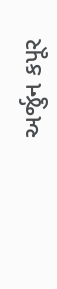અર્જુન કપૂર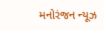મનોરંજન ન્યૂઝ